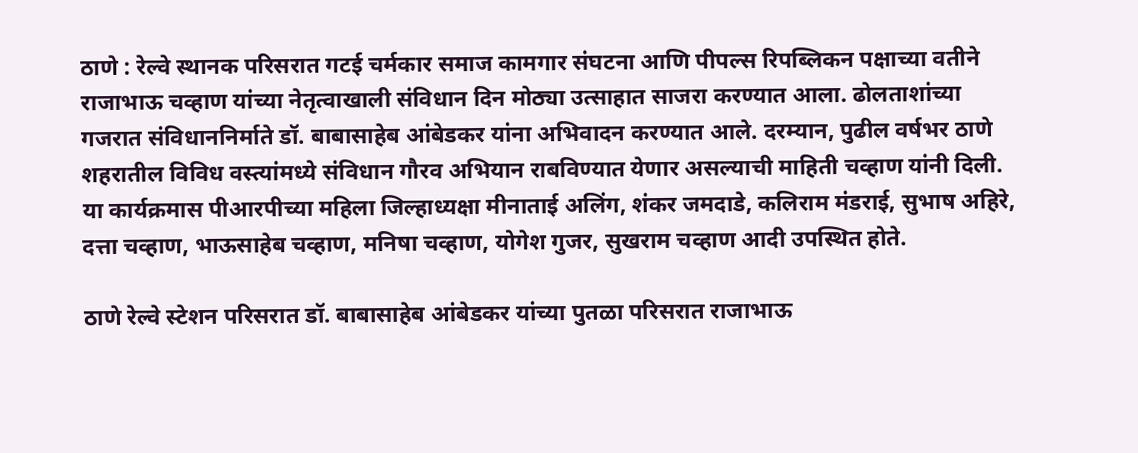ठाणे : रेल्वे स्थानक परिसरात गटई चर्मकार समाज कामगार संघटना आणि पीपल्स रिपब्लिकन पक्षाच्या वतीने राजाभाऊ चव्हाण यांच्या नेतृत्वाखाली संविधान दिन मोठ्या उत्साहात साजरा करण्यात आला. ढोलताशांच्या गजरात संविधाननिर्माते डॉ. बाबासाहेब आंबेडकर यांना अभिवादन करण्यात आले. दरम्यान, पुढील वर्षभर ठाणे शहरातील विविध वस्त्यांमध्ये संविधान गौरव अभियान राबविण्यात येणार असल्याची माहिती चव्हाण यांनी दिली. या कार्यक्रमास पीआरपीच्या महिला जिल्हाध्यक्षा मीनाताई अलिंग, शंकर जमदाडे, कलिराम मंडराई, सुभाष अहिरे, दत्ता चव्हाण, भाऊसाहेब चव्हाण, मनिषा चव्हाण, योगेश गुजर, सुखराम चव्हाण आदी उपस्थित होते.

ठाणे रेल्वे स्टेशन परिसरात डॉ. बाबासाहेब आंबेडकर यांच्या पुतळा परिसरात राजाभाऊ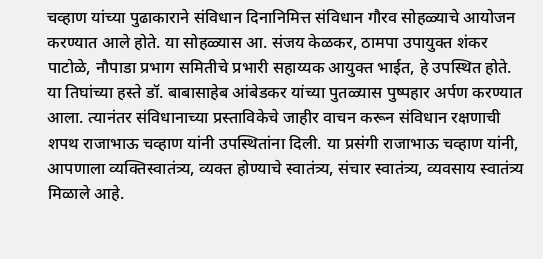चव्हाण यांच्या पुढाकाराने संविधान दिनानिमित्त संविधान गौरव सोहळ्याचे आयोजन करण्यात आले होते. या सोहळ्यास आ. संजय केळकर, ठामपा उपायुक्त शंकर पाटोळे, नौपाडा प्रभाग समितीचे प्रभारी सहाय्यक आयुक्त भाईत, हे उपस्थित होते. या तिघांच्या हस्ते डॉ. बाबासाहेब आंबेडकर यांच्या पुतळ्यास पुष्पहार अर्पण करण्यात आला. त्यानंतर संविधानाच्या प्रस्ताविकेचे जाहीर वाचन करून संविधान रक्षणाची शपथ राजाभाऊ चव्हाण यांनी उपस्थितांना दिली. या प्रसंगी राजाभाऊ चव्हाण यांनी, आपणाला व्यक्तिस्वातंत्र्य, व्यक्त होण्याचे स्वातंत्र्य, संचार स्वातंत्र्य, व्यवसाय स्वातंत्र्य मिळाले आहे.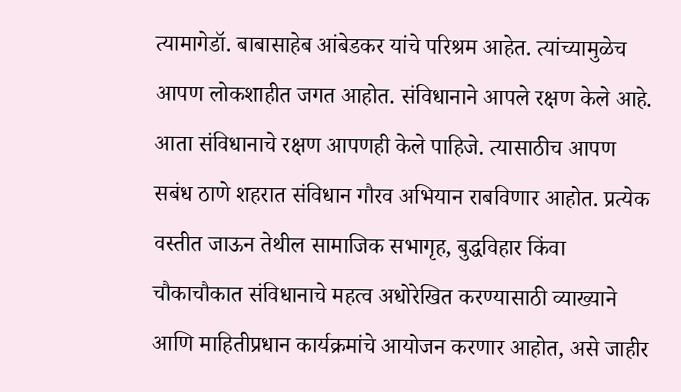त्यामागेडॉ. बाबासाहेब आंबेडकर यांचे परिश्रम आहेत. त्यांच्यामुळेच आपण लोकशाहीत जगत आहोत. संविधानाने आपले रक्षण केले आहे. आता संविधानाचे रक्षण आपणही केले पाहिजे. त्यासाठीच आपण सबंध ठाणे शहरात संविधान गौरव अभियान राबविणार आहोत. प्रत्येक वस्तीत जाऊन तेथील सामाजिक सभागृह, बुद्धविहार किंवा चौकाचौकात संविधानाचे महत्व अधोरेखित करण्यासाठी व्याख्याने आणि माहितीप्रधान कार्यक्रमांचे आयोजन करणार आहोत, असे जाहीर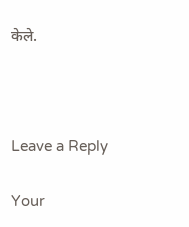केले.



Leave a Reply

Your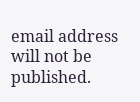email address will not be published.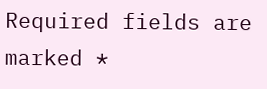Required fields are marked *